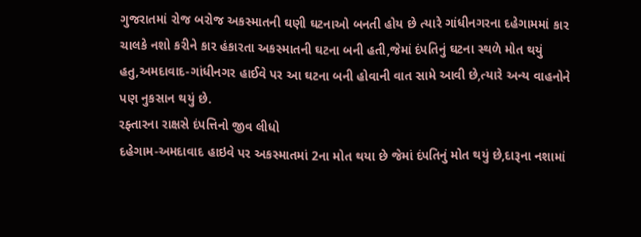ગુજરાતમાં રોજ બરોજ અકસ્માતની ઘણી ઘટનાઓ બનતી હોય છે ત્યારે ગાંધીનગરના દહેગામમાં કાર ચાલકે નશો કરીને કાર હંકારતા અકસ્માતની ઘટના બની હતી,જેમાં દંપતિનું ઘટના સ્થળે મોત થયું હતુ,અમદાવાદ-ગાંધીનગર હાઈવે પર આ ઘટના બની હોવાની વાત સામે આવી છે,ત્યારે અન્ય વાહનોને પણ નુકસાન થયું છે.
રફ્તારના રાક્ષસે દંપત્તિનો જીવ લીધો
દહેગામ-અમદાવાદ હાઇવે પર અકસ્માતમાં 2ના મોત થયા છે જેમાં દંપતિનું મોત થયું છે,દારૂના નશામાં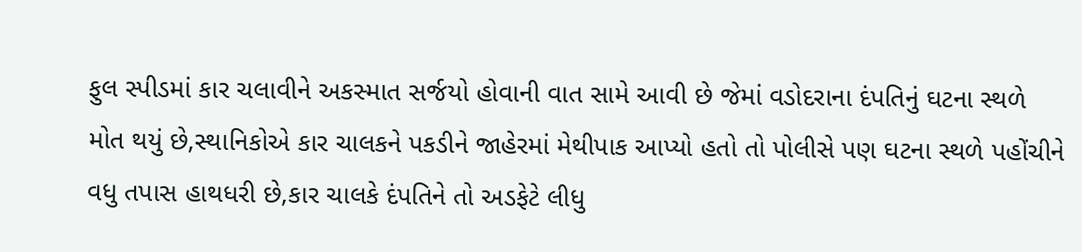ફુલ સ્પીડમાં કાર ચલાવીને અકસ્માત સર્જયો હોવાની વાત સામે આવી છે જેમાં વડોદરાના દંપતિનું ઘટના સ્થળે મોત થયું છે,સ્થાનિકોએ કાર ચાલકને પકડીને જાહેરમાં મેથીપાક આપ્યો હતો તો પોલીસે પણ ઘટના સ્થળે પહોંચીને વધુ તપાસ હાથધરી છે,કાર ચાલકે દંપતિને તો અડફેટે લીધુ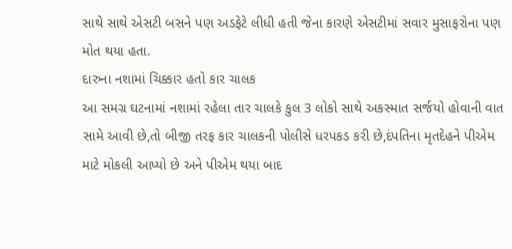સાથે સાથે એસટી બસને પણ અડફેટે લીધી હતી જેના કારણે એસટીમાં સવાર મુસાફરોના પણ મોત થયા હતા.
દારુના નશામાં ચિક્કાર હતો કાર ચાલક
આ સમગ્ર ઘટનામાં નશામાં રહેલા તાર ચાલકે કુલ 3 લોકો સાથે અકસ્માત સર્જયો હોવાની વાત સામે આવી છે,તો બીજી તરફ કાર ચાલકની પોલીસે ધરપકડ કરી છે,દંપતિના મૃતદેહને પીએમ માટે મોકલી આપ્યો છે અને પીએમ થયા બાદ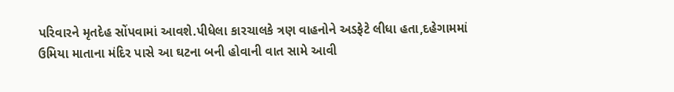પરિવારને મૃતદેહ સોંપવામાં આવશે.પીધેલા કારચાલકે ત્રણ વાહનોને અડફેટે લીધા હતા,દહેગામમાં ઉમિયા માતાના મંદિર પાસે આ ઘટના બની હોવાની વાત સામે આવી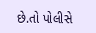છે.તો પોલીસે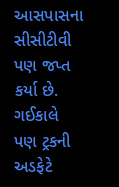આસપાસના સીસીટીવી પણ જપ્ત કર્યા છે.
ગઈકાલે પણ ટ્રકની અડફેટે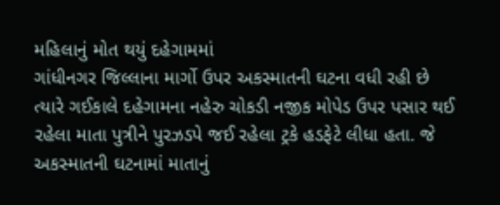મહિલાનું મોત થયું દહેગામમાં
ગાંધીનગર જિલ્લાના માર્ગો ઉપર અકસ્માતની ઘટના વધી રહી છે ત્યારે ગઈકાલે દહેગામના નહેરુ ચોકડી નજીક મોપેડ ઉપર પસાર થઈ રહેલા માતા પુત્રીને પુરઝડપે જઈ રહેલા ટ્રકે હડફેટે લીધા હતા. જે અકસ્માતની ઘટનામાં માતાનું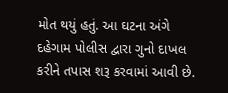મોત થયું હતું. આ ઘટના અંગે દહેગામ પોલીસ દ્વારા ગુનો દાખલ કરીને તપાસ શરૂ કરવામાં આવી છે.